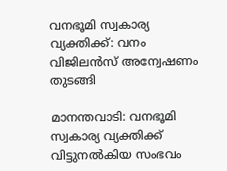വനഭൂമി സ്വകാര്യ വ്യക്തിക്ക്: വനം വിജിലൻസ് അന്വേഷണം തുടങ്ങി

മാനന്തവാടി: വനഭൂമി സ്വകാര്യ വ്യക്തിക്ക് വിട്ടുനൽകിയ സംഭവം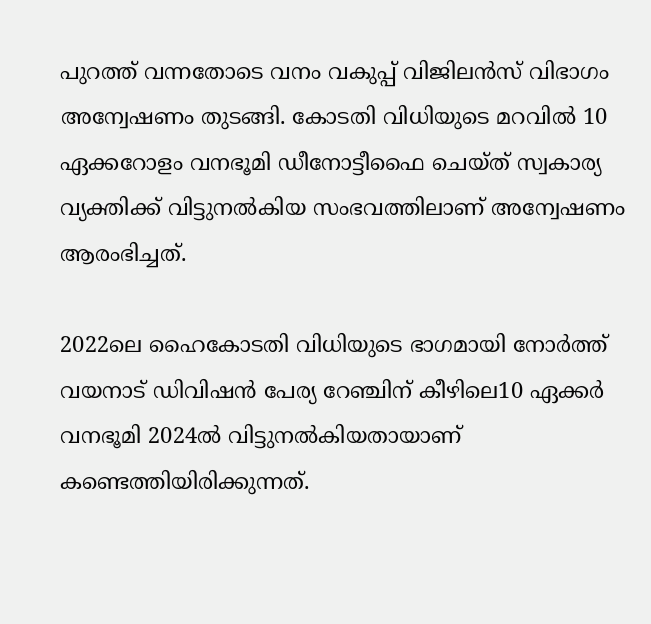പുറത്ത് വന്നതോടെ വനം വകുപ്പ് വിജിലൻസ് വിഭാഗം അന്വേഷണം തുടങ്ങി. കോടതി വിധിയുടെ മറവില്‍ 10 ഏക്കറോളം വനഭൂമി ഡീനോട്ടീഫൈ ചെയ്ത് സ്വകാര്യ വ്യക്തിക്ക് വിട്ടുനല്‍കിയ സംഭവത്തിലാണ് അന്വേഷണം ആരംഭിച്ചത്.

2022ലെ ഹൈകോടതി വിധിയുടെ ഭാഗമായി നോർത്ത് വയനാട് ഡിവിഷൻ പേര്യ റേഞ്ചിന് കീഴിലെ10 ഏക്കര്‍ വനഭൂമി 2024ൽ വിട്ടുനല്‍കിയതായാണ് കണ്ടെത്തിയിരിക്കുന്നത്.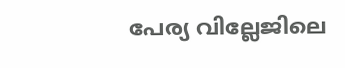പേര്യ വില്ലേജിലെ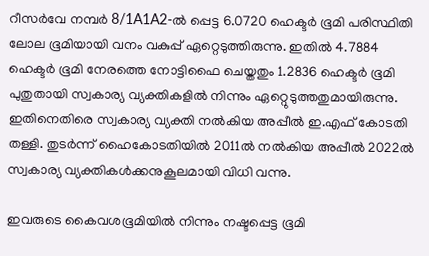റീസര്‍വേ നമ്പര്‍ 8/1A1A2-ല്‍ പ്പെട്ട 6.0720 ഹെക്ടര്‍ ഭൂമി പരിസ്ഥിതി ലോല ഭൂമിയായി വനം വകുപ്പ് ഏറ്റെടുത്തിരുന്നു. ഇതില്‍ 4.7884 ഹെക്ടര്‍ ഭൂമി നേരത്തെ നോട്ടിഫൈ ചെയ്തതും 1.2836 ഹെക്ടര്‍ ഭൂമി പുതുതായി സ്വകാര്യ വ്യക്തികളില്‍ നിന്നും ഏറ്റെുടുത്തതുമായിരുന്നു. ഇതിനെതിരെ സ്വകാര്യ വ്യക്തി നല്‍കിയ അപ്പീല്‍ ഇ.എഫ് കോടതി തള്ളി. തുടര്‍ന്ന് ഹൈകോടതിയില്‍ 2011ല്‍ നല്‍കിയ അപ്പീല്‍ 2022ല്‍ സ്വകാര്യ വ്യക്തികള്‍ക്കനുകൂലമായി വിധി വന്നു.

ഇവരുടെ കൈവശഭൂമിയില്‍ നിന്നും നഷ്ടപ്പെട്ട ഭൂമി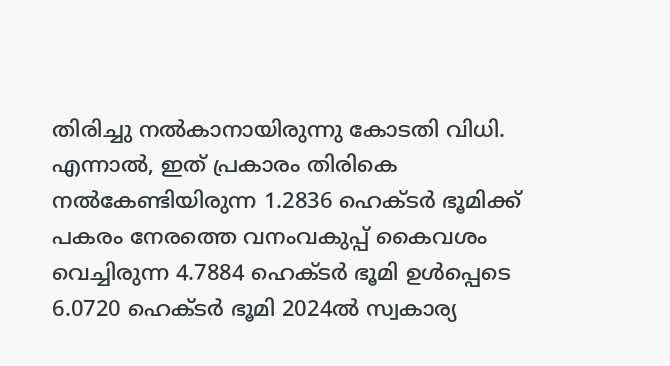തിരിച്ചു നല്‍കാനായിരുന്നു കോടതി വിധി. എന്നാല്‍, ഇത് പ്രകാരം തിരികെ നല്‍കേണ്ടിയിരുന്ന 1.2836 ഹെക്ടര്‍ ഭൂമിക്ക് പകരം നേരത്തെ വനംവകുപ്പ് കൈവശം വെച്ചിരുന്ന 4.7884 ഹെക്ടര്‍ ഭൂമി ഉള്‍പ്പെടെ 6.0720 ഹെക്ടര്‍ ഭൂമി 2024ല്‍ സ്വകാര്യ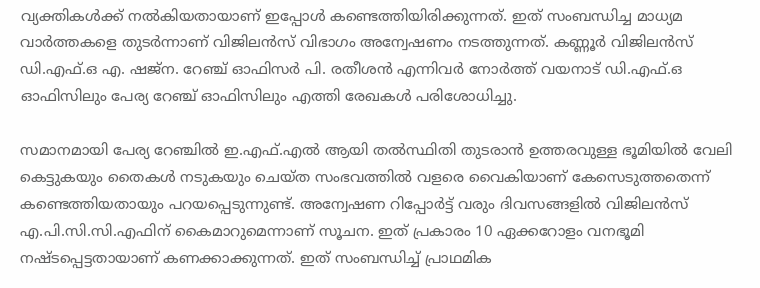വ്യക്തികള്‍ക്ക് നല്‍കിയതായാണ് ഇപ്പോള്‍ കണ്ടെത്തിയിരിക്കുന്നത്. ഇത് സംബന്ധിച്ച മാധ്യമ വാർത്തകളെ തുടർന്നാണ് വിജിലൻസ് വിഭാഗം അന്വേഷണം നടത്തുന്നത്. കണ്ണൂർ വിജിലൻസ് ഡി.എഫ്.ഒ എ. ഷജ്ന. റേഞ്ച് ഓഫിസർ പി. രതീശൻ എന്നിവർ നോർത്ത് വയനാട് ഡി.എഫ്.ഒ ഓഫിസിലും പേര്യ റേഞ്ച് ഓഫിസിലും എത്തി രേഖകൾ പരിശോധിച്ചു.

സമാനമായി പേര്യ റേഞ്ചിൽ ഇ.എഫ്.എൽ ആയി തൽസ്ഥിതി തുടരാൻ ഉത്തരവുള്ള ഭൂമിയിൽ വേലി കെട്ടുകയും തൈകൾ നടുകയും ചെയ്ത സംഭവത്തിൽ വളരെ വൈകിയാണ് കേസെടുത്തതെന്ന് കണ്ടെത്തിയതായും പറയപ്പെടുന്നുണ്ട്. അന്വേഷണ റിപ്പോർട്ട് വരും ദിവസങ്ങളിൽ വിജിലൻസ് എ.പി.സി.സി.എഫിന് കൈമാറുമെന്നാണ് സൂചന. ഇത് പ്രകാരം 10 ഏക്കറോളം വനഭൂമി നഷ്ടപ്പെട്ടതായാണ് കണക്കാക്കുന്നത്. ഇത് സംബന്ധിച്ച് പ്രാഥമിക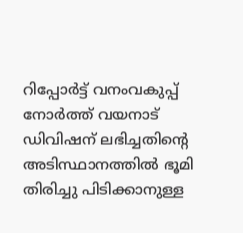റിപ്പോര്‍ട്ട് വനംവകുപ്പ് നോര്‍ത്ത് വയനാട് ഡിവിഷന് ലഭിച്ചതിന്റെ അടിസ്ഥാനത്തില്‍ ഭൂമി തിരിച്ചു പിടിക്കാനുള്ള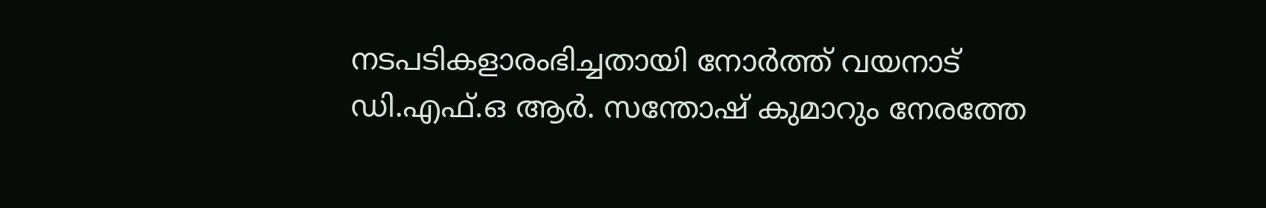നടപടികളാരംഭിച്ചതായി നോര്‍ത്ത് വയനാട് ഡി.എഫ്.ഒ ആർ. സന്തോഷ് കുമാറും നേരത്തേ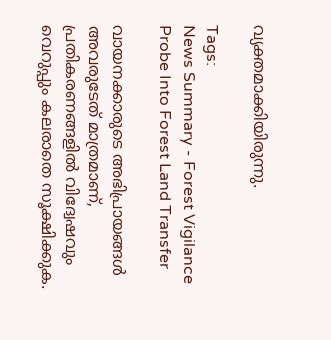വ്യക്തമാക്കിയിരുന്നു.

Tags:
News Summary - Forest Vigilance Probe Into Forest Land Transfer

വായനക്കാരുടെ അഭിപ്രായങ്ങള്‍ അവരുടേത് മാത്രമാണ്, പ്രതികരണങ്ങളിൽ വിദ്വേഷവും വെറുപ്പും കലരാതെ സൂക്ഷിക്കുക.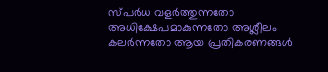സ്പർധ വളർത്തുന്നതോ അധിക്ഷേപമാകുന്നതോ അശ്ലീലം കലർന്നതോ ആയ പ്രതികരണങ്ങൾ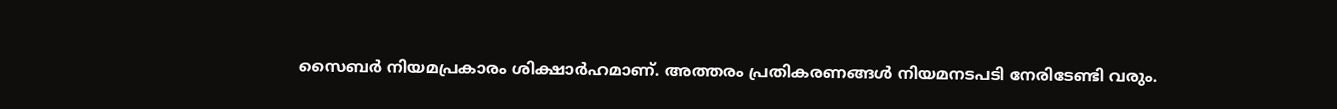സൈബർ നിയമപ്രകാരം ശിക്ഷാർഹമാണ്. അത്തരം പ്രതികരണങ്ങൾ നിയമനടപടി നേരിടേണ്ടി വരും.